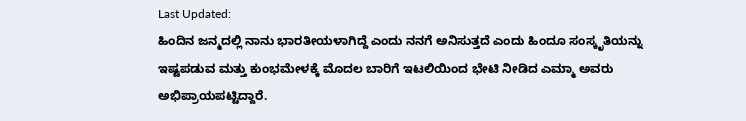Last Updated:
ಹಿಂದಿನ ಜನ್ಮದಲ್ಲಿ ನಾನು ಭಾರತೀಯಳಾಗಿದ್ದೆ ಎಂದು ನನಗೆ ಅನಿಸುತ್ತದೆ ಎಂದು ಹಿಂದೂ ಸಂಸ್ಕೃತಿಯನ್ನು ಇಷ್ಟಪಡುವ ಮತ್ತು ಕುಂಭಮೇಳಕ್ಕೆ ಮೊದಲ ಬಾರಿಗೆ ಇಟಲಿಯಿಂದ ಭೇಟಿ ನೀಡಿದ ಎಮ್ಮಾ ಅವರು ಅಭಿಪ್ರಾಯಪಟ್ಟಿದ್ದಾರೆ.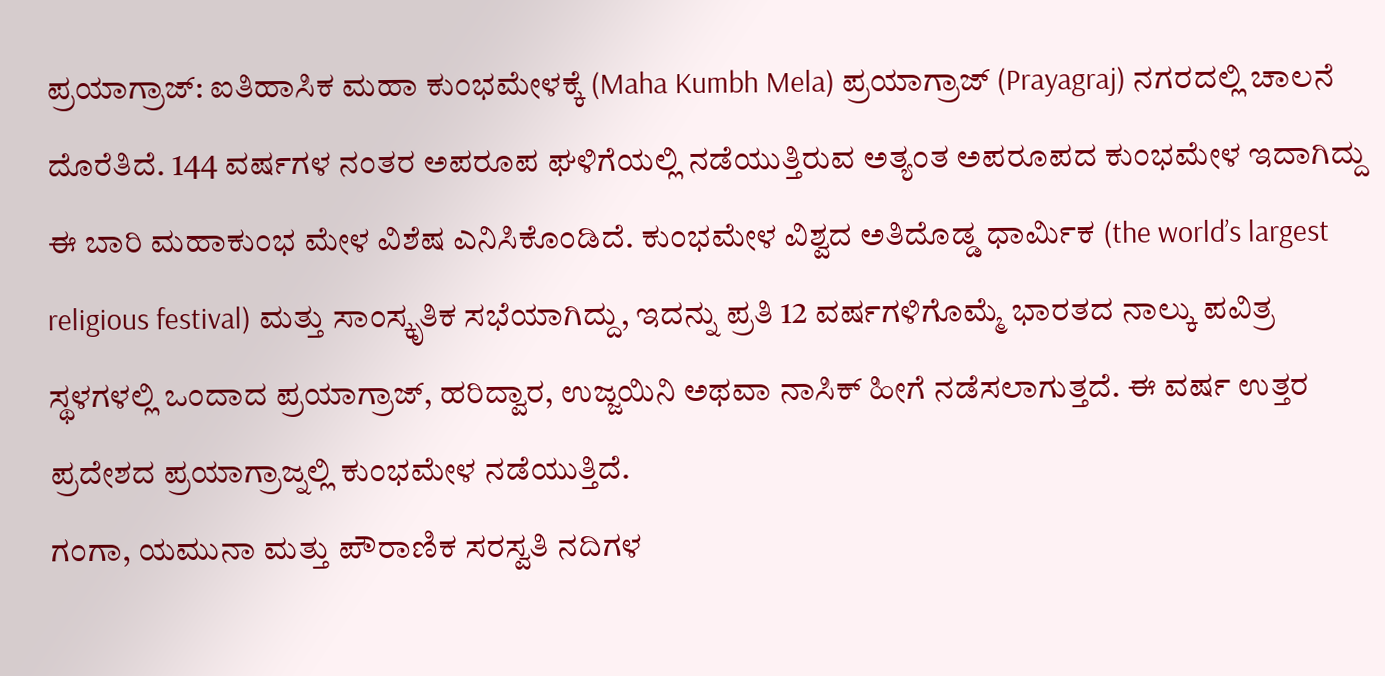ಪ್ರಯಾಗ್ರಾಜ್: ಐತಿಹಾಸಿಕ ಮಹಾ ಕುಂಭಮೇಳಕ್ಕೆ (Maha Kumbh Mela) ಪ್ರಯಾಗ್ರಾಜ್ (Prayagraj) ನಗರದಲ್ಲಿ ಚಾಲನೆ ದೊರೆತಿದೆ. 144 ವರ್ಷಗಳ ನಂತರ ಅಪರೂಪ ಘಳಿಗೆಯಲ್ಲಿ ನಡೆಯುತ್ತಿರುವ ಅತ್ಯಂತ ಅಪರೂಪದ ಕುಂಭಮೇಳ ಇದಾಗಿದ್ದು ಈ ಬಾರಿ ಮಹಾಕುಂಭ ಮೇಳ ವಿಶೆಷ ಎನಿಸಿಕೊಂಡಿದೆ. ಕುಂಭಮೇಳ ವಿಶ್ವದ ಅತಿದೊಡ್ಡ ಧಾರ್ಮಿಕ (the world’s largest religious festival) ಮತ್ತು ಸಾಂಸ್ಕೃತಿಕ ಸಭೆಯಾಗಿದ್ದು, ಇದನ್ನು ಪ್ರತಿ 12 ವರ್ಷಗಳಿಗೊಮ್ಮೆ ಭಾರತದ ನಾಲ್ಕು ಪವಿತ್ರ ಸ್ಥಳಗಳಲ್ಲಿ ಒಂದಾದ ಪ್ರಯಾಗ್ರಾಜ್, ಹರಿದ್ವಾರ, ಉಜ್ಜಯಿನಿ ಅಥವಾ ನಾಸಿಕ್ ಹೀಗೆ ನಡೆಸಲಾಗುತ್ತದೆ. ಈ ವರ್ಷ ಉತ್ತರ ಪ್ರದೇಶದ ಪ್ರಯಾಗ್ರಾಜ್ನಲ್ಲಿ ಕುಂಭಮೇಳ ನಡೆಯುತ್ತಿದೆ.
ಗಂಗಾ, ಯಮುನಾ ಮತ್ತು ಪೌರಾಣಿಕ ಸರಸ್ವತಿ ನದಿಗಳ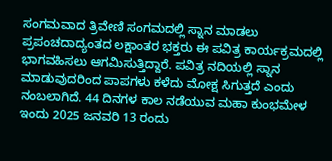ಸಂಗಮವಾದ ತ್ರಿವೇಣಿ ಸಂಗಮದಲ್ಲಿ ಸ್ನಾನ ಮಾಡಲು ಪ್ರಪಂಚದಾದ್ಯಂತದ ಲಕ್ಷಾಂತರ ಭಕ್ತರು ಈ ಪವಿತ್ರ ಕಾರ್ಯಕ್ರಮದಲ್ಲಿ ಭಾಗವಹಿಸಲು ಆಗಮಿಸುತ್ತಿದ್ದಾರೆ. ಪವಿತ್ರ ನದಿಯಲ್ಲಿ ಸ್ನಾನ ಮಾಡುವುದರಿಂದ ಪಾಪಗಳು ಕಳೆದು ಮೋಕ್ಷ ಸಿಗುತ್ತದೆ ಎಂದು ನಂಬಲಾಗಿದೆ. 44 ದಿನಗಳ ಕಾಲ ನಡೆಯುವ ಮಹಾ ಕುಂಭಮೇಳ ಇಂದು 2025 ಜನವರಿ 13 ರಂದು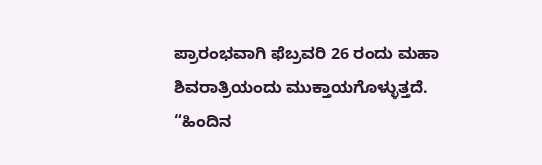ಪ್ರಾರಂಭವಾಗಿ ಫೆಬ್ರವರಿ 26 ರಂದು ಮಹಾ ಶಿವರಾತ್ರಿಯಂದು ಮುಕ್ತಾಯಗೊಳ್ಳುತ್ತದೆ.
“ಹಿಂದಿನ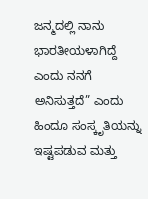ಜನ್ಮದಲ್ಲಿ ನಾನು ಭಾರತೀಯಳಾಗಿದ್ದೆ ಎಂದು ನನಗೆ ಅನಿಸುತ್ತದೆ” ಎಂದು ಹಿಂದೂ ಸಂಸ್ಕೃತಿಯನ್ನು ಇಷ್ಟಪಡುವ ಮತ್ತು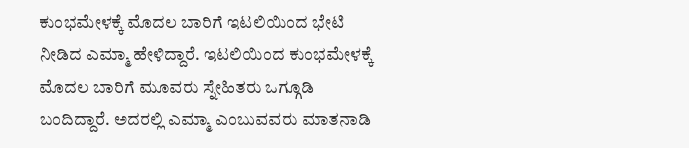ಕುಂಭಮೇಳಕ್ಕೆ ಮೊದಲ ಬಾರಿಗೆ ಇಟಲಿಯಿಂದ ಭೇಟಿ ನೀಡಿದ ಎಮ್ಮಾ ಹೇಳಿದ್ದಾರೆ. ಇಟಲಿಯಿಂದ ಕುಂಭಮೇಳಕ್ಕೆ ಮೊದಲ ಬಾರಿಗೆ ಮೂವರು ಸ್ನೇಹಿತರು ಒಗ್ಗೂಡಿ ಬಂದಿದ್ದಾರೆ. ಅದರಲ್ಲಿ ಎಮ್ಮಾ ಎಂಬುವವರು ಮಾತನಾಡಿ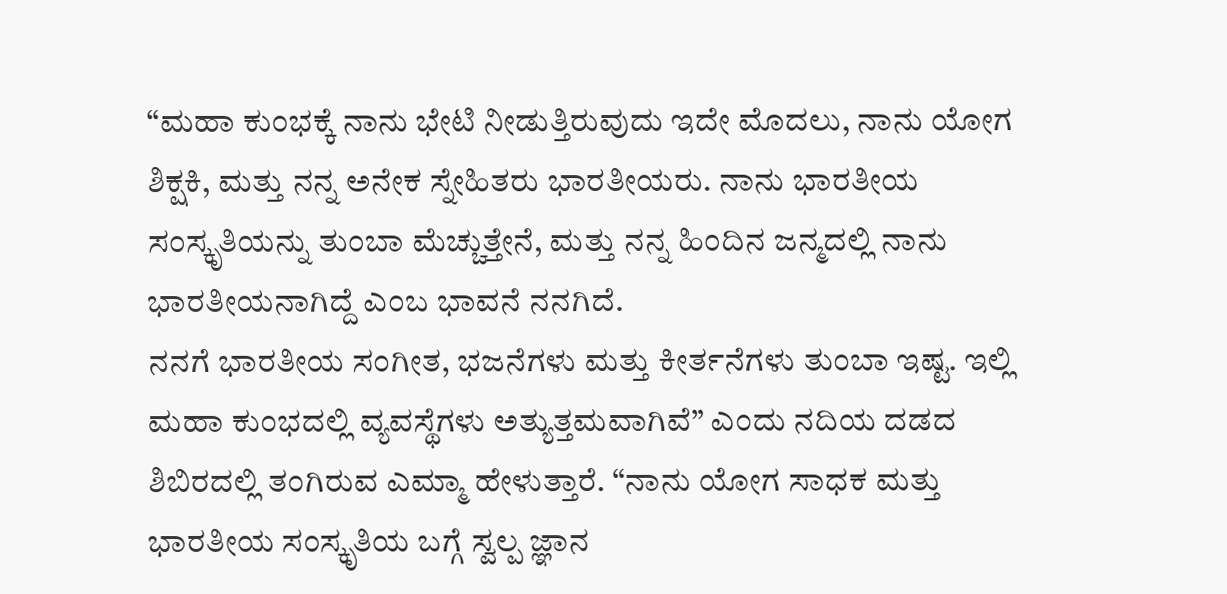“ಮಹಾ ಕುಂಭಕ್ಕೆ ನಾನು ಭೇಟಿ ನೀಡುತ್ತಿರುವುದು ಇದೇ ಮೊದಲು, ನಾನು ಯೋಗ ಶಿಕ್ಷಕಿ, ಮತ್ತು ನನ್ನ ಅನೇಕ ಸ್ನೇಹಿತರು ಭಾರತೀಯರು. ನಾನು ಭಾರತೀಯ ಸಂಸ್ಕೃತಿಯನ್ನು ತುಂಬಾ ಮೆಚ್ಚುತ್ತೇನೆ, ಮತ್ತು ನನ್ನ ಹಿಂದಿನ ಜನ್ಮದಲ್ಲಿ ನಾನು ಭಾರತೀಯನಾಗಿದ್ದೆ ಎಂಬ ಭಾವನೆ ನನಗಿದೆ.
ನನಗೆ ಭಾರತೀಯ ಸಂಗೀತ, ಭಜನೆಗಳು ಮತ್ತು ಕೀರ್ತನೆಗಳು ತುಂಬಾ ಇಷ್ಟ. ಇಲ್ಲಿ ಮಹಾ ಕುಂಭದಲ್ಲಿ ವ್ಯವಸ್ಥೆಗಳು ಅತ್ಯುತ್ತಮವಾಗಿವೆ” ಎಂದು ನದಿಯ ದಡದ ಶಿಬಿರದಲ್ಲಿ ತಂಗಿರುವ ಎಮ್ಮಾ ಹೇಳುತ್ತಾರೆ. “ನಾನು ಯೋಗ ಸಾಧಕ ಮತ್ತು ಭಾರತೀಯ ಸಂಸ್ಕೃತಿಯ ಬಗ್ಗೆ ಸ್ವಲ್ಪ ಜ್ಞಾನ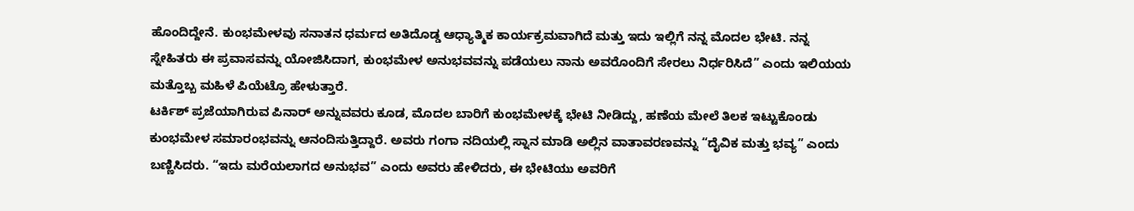ಹೊಂದಿದ್ದೇನೆ. ಕುಂಭಮೇಳವು ಸನಾತನ ಧರ್ಮದ ಅತಿದೊಡ್ಡ ಆಧ್ಯಾತ್ಮಿಕ ಕಾರ್ಯಕ್ರಮವಾಗಿದೆ ಮತ್ತು ಇದು ಇಲ್ಲಿಗೆ ನನ್ನ ಮೊದಲ ಭೇಟಿ. ನನ್ನ ಸ್ನೇಹಿತರು ಈ ಪ್ರವಾಸವನ್ನು ಯೋಜಿಸಿದಾಗ, ಕುಂಭಮೇಳ ಅನುಭವವನ್ನು ಪಡೆಯಲು ನಾನು ಅವರೊಂದಿಗೆ ಸೇರಲು ನಿರ್ಧರಿಸಿದೆ” ಎಂದು ಇಲಿಯಯ ಮತ್ತೊಬ್ಬ ಮಹಿಳೆ ಪಿಯೆಟ್ರೊ ಹೇಳುತ್ತಾರೆ.
ಟರ್ಕಿಶ್ ಪ್ರಜೆಯಾಗಿರುವ ಪಿನಾರ್ ಅನ್ನುವವರು ಕೂಡ, ಮೊದಲ ಬಾರಿಗೆ ಕುಂಭಮೇಳಕ್ಕೆ ಭೇಟಿ ನೀಡಿದ್ದು, ಹಣೆಯ ಮೇಲೆ ತಿಲಕ ಇಟ್ಟುಕೊಂಡು ಕುಂಭಮೇಳ ಸಮಾರಂಭವನ್ನು ಆನಂದಿಸುತ್ತಿದ್ದಾರೆ. ಅವರು ಗಂಗಾ ನದಿಯಲ್ಲಿ ಸ್ನಾನ ಮಾಡಿ ಅಲ್ಲಿನ ವಾತಾವರಣವನ್ನು “ದೈವಿಕ ಮತ್ತು ಭವ್ಯ” ಎಂದು ಬಣ್ಣಿಸಿದರು. “ಇದು ಮರೆಯಲಾಗದ ಅನುಭವ” ಎಂದು ಅವರು ಹೇಳಿದರು, ಈ ಭೇಟಿಯು ಅವರಿಗೆ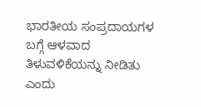ಭಾರತೀಯ ಸಂಪ್ರದಾಯಗಳ ಬಗ್ಗೆ ಆಳವಾದ ತಿಳುವಳಿಕೆಯನ್ನು ನೀಡಿತು ಎಂದು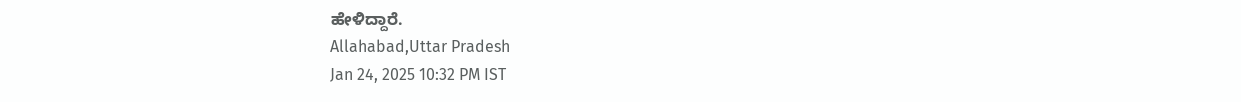ಹೇಳಿದ್ದಾರೆ.
Allahabad,Uttar Pradesh
Jan 24, 2025 10:32 PM IST